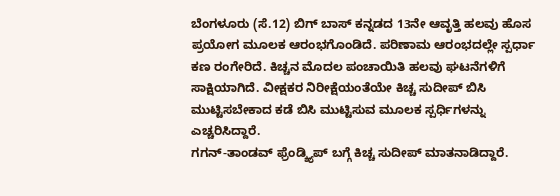ಬೆಂಗಳೂರು (ಸೆ.12) ಬಿಗ್ ಬಾಸ್ ಕನ್ನಡದ 13ನೇ ಆವೃತ್ತಿ ಹಲವು ಹೊಸ ಪ್ರಯೋಗ ಮೂಲಕ ಆರಂಭಗೊಂಡಿದೆ. ಪರಿಣಾಮ ಆರಂಭದಲ್ಲೇ ಸ್ಪರ್ಧಾ ಕಣ ರಂಗೇರಿದೆ. ಕಿಚ್ಚನ ಮೊದಲ ಪಂಚಾಯಿತಿ ಹಲವು ಘಟನೆಗಳಿಗೆ ಸಾಕ್ಷಿಯಾಗಿದೆ. ವೀಕ್ಷಕರ ನಿರೀಕ್ಷೆಯಂತೆಯೇ ಕಿಚ್ಚ ಸುದೀಪ್ ಬಿಸಿ ಮುಟ್ಟಿಸಬೇಕಾದ ಕಡೆ ಬಿಸಿ ಮುಟ್ಟಿಸುವ ಮೂಲಕ ಸ್ಪರ್ಧಿಗಳನ್ನು ಎಚ್ಚರಿಸಿದ್ದಾರೆ.
ಗಗನ್-ತಾಂಡವ್ ಫ್ರೆಂಡ್ಶ್ಯಿಪ್ ಬಗ್ಗೆ ಕಿಚ್ಚ ಸುದೀಪ್ ಮಾತನಾಡಿದ್ದಾರೆ.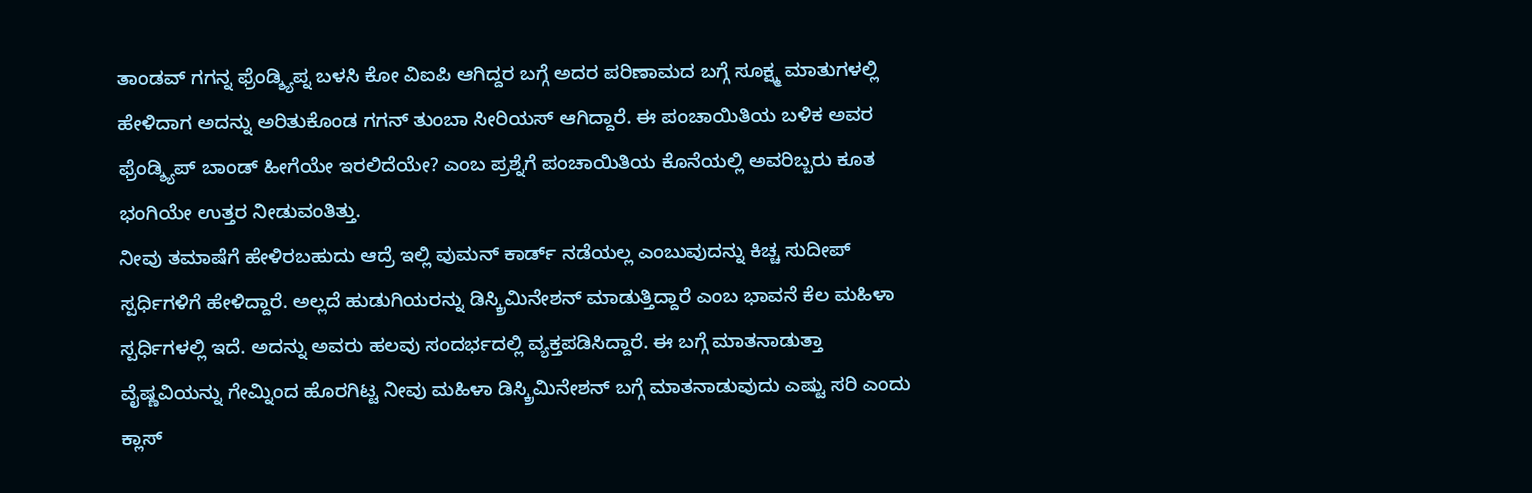ತಾಂಡವ್ ಗಗನ್ನ ಫ್ರೆಂಡ್ಶ್ಯಿಪ್ನ ಬಳಸಿ ಕೋ ವಿಐಪಿ ಆಗಿದ್ದರ ಬಗ್ಗೆ ಅದರ ಪರಿಣಾಮದ ಬಗ್ಗೆ ಸೂಕ್ಷ್ಮ ಮಾತುಗಳಲ್ಲಿ ಹೇಳಿದಾಗ ಅದನ್ನು ಅರಿತುಕೊಂಡ ಗಗನ್ ತುಂಬಾ ಸೀರಿಯಸ್ ಆಗಿದ್ದಾರೆ. ಈ ಪಂಚಾಯಿತಿಯ ಬಳಿಕ ಅವರ ಫ್ರೆಂಡ್ಶ್ಯಿಪ್ ಬಾಂಡ್ ಹೀಗೆಯೇ ಇರಲಿದೆಯೇ? ಎಂಬ ಪ್ರಶ್ನೆಗೆ ಪಂಚಾಯಿತಿಯ ಕೊನೆಯಲ್ಲಿ ಅವರಿಬ್ಬರು ಕೂತ ಭಂಗಿಯೇ ಉತ್ತರ ನೀಡುವಂತಿತ್ತು.
ನೀವು ತಮಾಷೆಗೆ ಹೇಳಿರಬಹುದು ಆದ್ರೆ ಇಲ್ಲಿ ವುಮನ್ ಕಾರ್ಡ್ ನಡೆಯಲ್ಲ ಎಂಬುವುದನ್ನು ಕಿಚ್ಚ ಸುದೀಪ್ ಸ್ಪರ್ಧಿಗಳಿಗೆ ಹೇಳಿದ್ದಾರೆ. ಅಲ್ಲದೆ ಹುಡುಗಿಯರನ್ನು ಡಿಸ್ಕ್ರಿಮಿನೇಶನ್ ಮಾಡುತ್ತಿದ್ದಾರೆ ಎಂಬ ಭಾವನೆ ಕೆಲ ಮಹಿಳಾ ಸ್ಪರ್ಧಿಗಳಲ್ಲಿ ಇದೆ. ಅದನ್ನು ಅವರು ಹಲವು ಸಂದರ್ಭದಲ್ಲಿ ವ್ಯಕ್ತಪಡಿಸಿದ್ದಾರೆ. ಈ ಬಗ್ಗೆ ಮಾತನಾಡುತ್ತಾ ವೈಷ್ಣವಿಯನ್ನು ಗೇಮ್ನಿಂದ ಹೊರಗಿಟ್ಟ ನೀವು ಮಹಿಳಾ ಡಿಸ್ಕ್ರಿಮಿನೇಶನ್ ಬಗ್ಗೆ ಮಾತನಾಡುವುದು ಎಷ್ಟು ಸರಿ ಎಂದು ಕ್ಲಾಸ್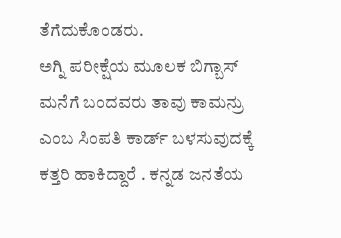ತೆಗೆದುಕೊಂಡರು.
ಅಗ್ನಿ ಪರೀಕ್ಷೆಯ ಮೂಲಕ ಬಿಗ್ಬಾಸ್ ಮನೆಗೆ ಬಂದವರು ತಾವು ಕಾಮನ್ರು ಎಂಬ ಸಿಂಪತಿ ಕಾರ್ಡ್ ಬಳಸುವುದಕ್ಕೆ ಕತ್ತರಿ ಹಾಕಿದ್ದಾರೆ . ಕನ್ನಡ ಜನತೆಯ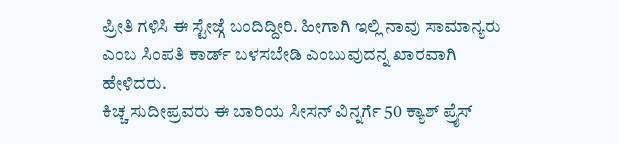ಪ್ರೀತಿ ಗಳಿಸಿ ಈ ಸ್ಟೇಜ್ಗೆ ಬಂದಿದ್ದೀರಿ. ಹೀಗಾಗಿ ಇಲ್ಲಿ ನಾವು ಸಾಮಾನ್ಯರು ಎಂಬ ಸಿಂಪತಿ ಕಾರ್ಡ್ ಬಳಸಬೇಡಿ ಎಂಬುವುದನ್ನ ಖಾರವಾಗಿ ಹೇಳಿದರು.
ಕಿಚ್ಚ ಸುದೀಪ್ರವರು ಈ ಬಾರಿಯ ಸೀಸನ್ ವಿನ್ನರ್ಗೆ 50 ಕ್ಯಾಶ್ ಪ್ರೈಸ್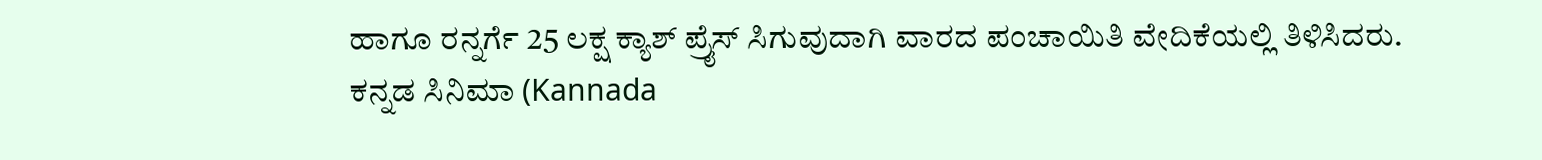ಹಾಗೂ ರನ್ನರ್ಗೆ 25 ಲಕ್ಷ ಕ್ಯಾಶ್ ಪ್ರೈಸ್ ಸಿಗುವುದಾಗಿ ವಾರದ ಪಂಚಾಯಿತಿ ವೇದಿಕೆಯಲ್ಲಿ ತಿಳಿಸಿದರು.
ಕನ್ನಡ ಸಿನಿಮಾ (Kannada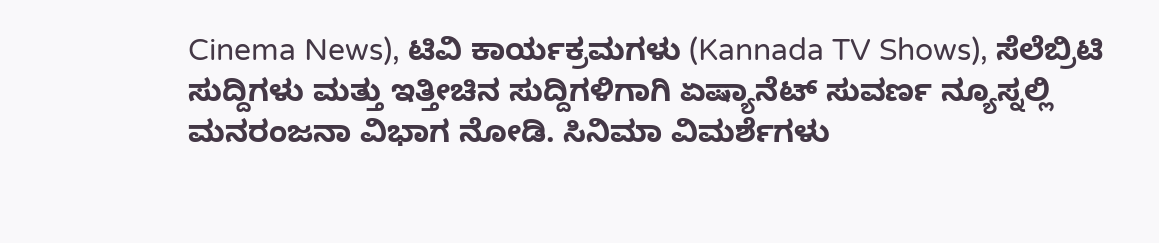Cinema News), ಟಿವಿ ಕಾರ್ಯಕ್ರಮಗಳು (Kannada TV Shows), ಸೆಲೆಬ್ರಿಟಿ ಸುದ್ದಿಗಳು ಮತ್ತು ಇತ್ತೀಚಿನ ಸುದ್ದಿಗಳಿಗಾಗಿ ಏಷ್ಯಾನೆಟ್ ಸುವರ್ಣ ನ್ಯೂಸ್ನಲ್ಲಿ ಮನರಂಜನಾ ವಿಭಾಗ ನೋಡಿ. ಸಿನಿಮಾ ವಿಮರ್ಶೆಗಳು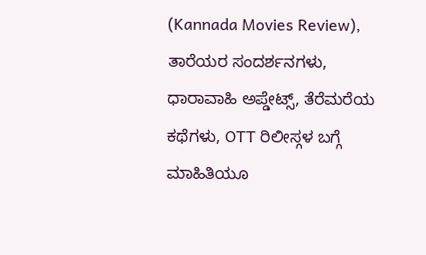(Kannada Movies Review), ತಾರೆಯರ ಸಂದರ್ಶನಗಳು, ಧಾರಾವಾಹಿ ಅಪ್ಡೇಟ್ಸ್, ತೆರೆಮರೆಯ ಕಥೆಗಳು, OTT ರಿಲೀಸ್ಗಳ ಬಗ್ಗೆ ಮಾಹಿತಿಯೂ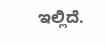ಇಲ್ಲಿದೆ.